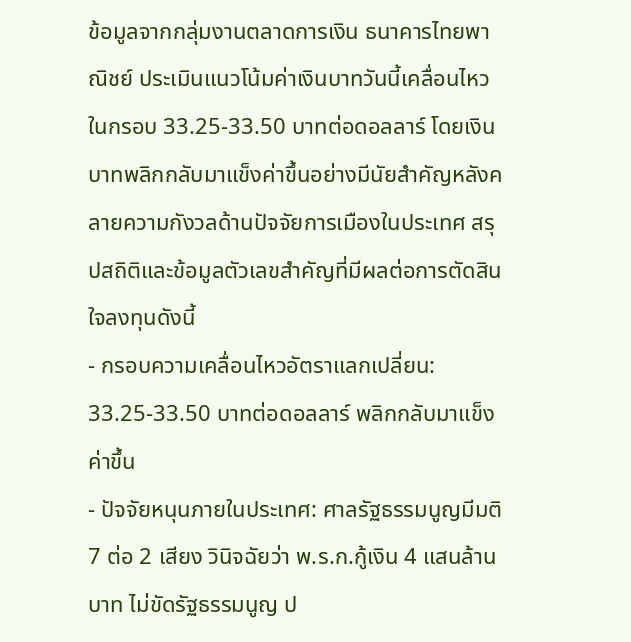ข้อมูลจากกลุ่มงานตลาดการเงิน ธนาคารไทยพาณิชย์ ประเมินแนวโน้มค่าเงินบาทวันนี้เคลื่อนไหวในกรอบ 33.25-33.50 บาทต่อดอลลาร์ โดยเงินบาทพลิกกลับมาแข็งค่าขึ้นอย่างมีนัยสำคัญหลังคลายความกังวลด้านปัจจัยการเมืองในประเทศ สรุปสถิติและข้อมูลตัวเลขสำคัญที่มีผลต่อการตัดสินใจลงทุนดังนี้
- กรอบความเคลื่อนไหวอัตราแลกเปลี่ยน: 33.25-33.50 บาทต่อดอลลาร์ พลิกกลับมาแข็งค่าขึ้น
- ปัจจัยหนุนภายในประเทศ: ศาลรัฐธรรมนูญมีมติ 7 ต่อ 2 เสียง วินิจฉัยว่า พ.ร.ก.กู้เงิน 4 แสนล้านบาท ไม่ขัดรัฐธรรมนูญ ป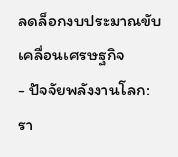ลดล็อกงบประมาณขับเคลื่อนเศรษฐกิจ
- ปัจจัยพลังงานโลก: รา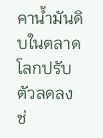คาน้ำมันดิบในตลาดโลกปรับตัวลดลง ช่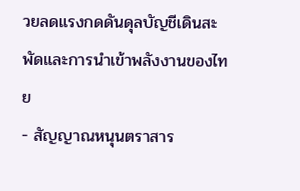วยลดแรงกดดันดุลบัญชีเดินสะพัดและการนำเข้าพลังงานของไทย
- สัญญาณหนุนตราสาร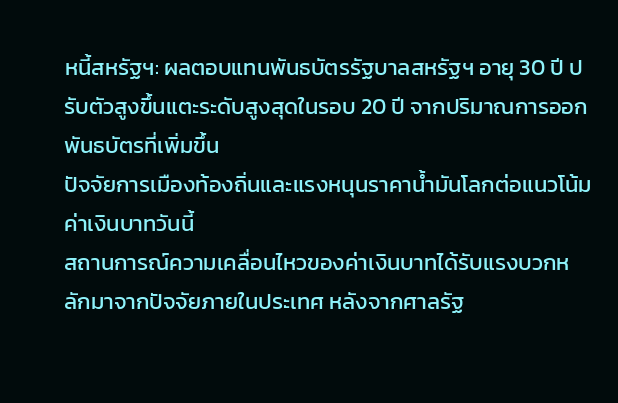หนี้สหรัฐฯ: ผลตอบแทนพันธบัตรรัฐบาลสหรัฐฯ อายุ 30 ปี ปรับตัวสูงขึ้นแตะระดับสูงสุดในรอบ 20 ปี จากปริมาณการออกพันธบัตรที่เพิ่มขึ้น
ปัจจัยการเมืองท้องถิ่นและแรงหนุนราคาน้ำมันโลกต่อแนวโน้มค่าเงินบาทวันนี้
สถานการณ์ความเคลื่อนไหวของค่าเงินบาทได้รับแรงบวกหลักมาจากปัจจัยภายในประเทศ หลังจากศาลรัฐ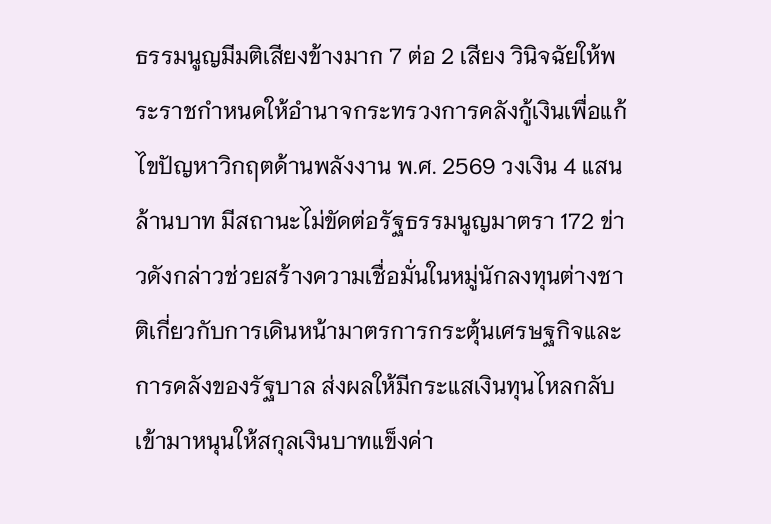ธรรมนูญมีมติเสียงข้างมาก 7 ต่อ 2 เสียง วินิจฉัยให้พระราชกำหนดให้อำนาจกระทรวงการคลังกู้เงินเพื่อแก้ไขปัญหาวิกฤตด้านพลังงาน พ.ศ. 2569 วงเงิน 4 แสนล้านบาท มีสถานะไม่ขัดต่อรัฐธรรมนูญมาตรา 172 ข่าวดังกล่าวช่วยสร้างความเชื่อมั่นในหมู่นักลงทุนต่างชาติเกี่ยวกับการเดินหน้ามาตรการกระตุ้นเศรษฐกิจและการคลังของรัฐบาล ส่งผลให้มีกระแสเงินทุนไหลกลับเข้ามาหนุนให้สกุลเงินบาทแข็งค่า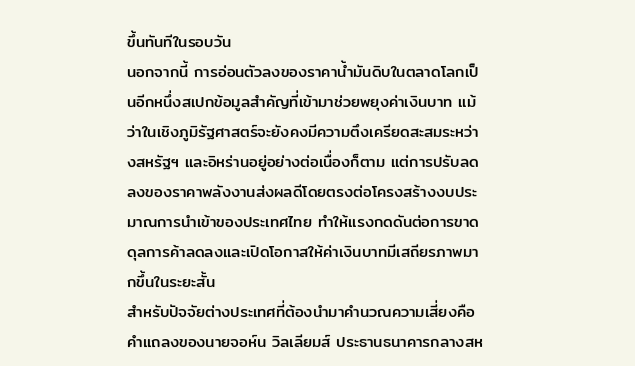ขึ้นทันทีในรอบวัน
นอกจากนี้ การอ่อนตัวลงของราคาน้ำมันดิบในตลาดโลกเป็นอีกหนึ่งสเปกข้อมูลสำคัญที่เข้ามาช่วยพยุงค่าเงินบาท แม้ว่าในเชิงภูมิรัฐศาสตร์จะยังคงมีความตึงเครียดสะสมระหว่างสหรัฐฯ และอิหร่านอยู่อย่างต่อเนื่องก็ตาม แต่การปรับลดลงของราคาพลังงานส่งผลดีโดยตรงต่อโครงสร้างงบประมาณการนำเข้าของประเทศไทย ทำให้แรงกดดันต่อการขาดดุลการค้าลดลงและเปิดโอกาสให้ค่าเงินบาทมีเสถียรภาพมากขึ้นในระยะสั้น
สำหรับปัจจัยต่างประเทศที่ต้องนำมาคำนวณความเสี่ยงคือ คำแถลงของนายจอห์น วิลเลียมส์ ประธานธนาคารกลางสห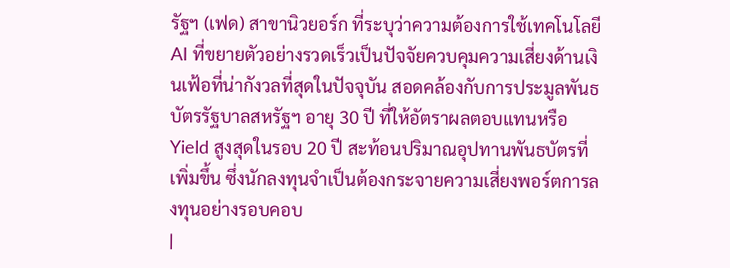รัฐฯ (เฟด) สาขานิวยอร์ก ที่ระบุว่าความต้องการใช้เทคโนโลยี AI ที่ขยายตัวอย่างรวดเร็วเป็นปัจจัยควบคุมความเสี่ยงด้านเงินเฟ้อที่น่ากังวลที่สุดในปัจจุบัน สอดคล้องกับการประมูลพันธบัตรรัฐบาลสหรัฐฯ อายุ 30 ปี ที่ให้อัตราผลตอบแทนหรือ Yield สูงสุดในรอบ 20 ปี สะท้อนปริมาณอุปทานพันธบัตรที่เพิ่มขึ้น ซึ่งนักลงทุนจำเป็นต้องกระจายความเสี่ยงพอร์ตการลงทุนอย่างรอบคอบ
|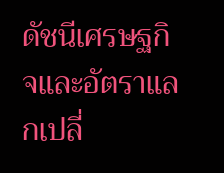ดัชนีเศรษฐกิจและอัตราแลกเปลี่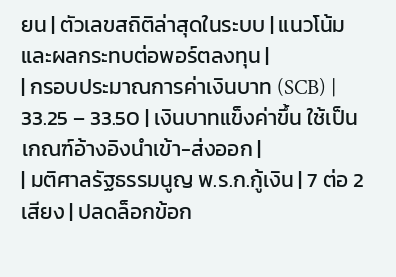ยน | ตัวเลขสถิติล่าสุดในระบบ | แนวโน้มและผลกระทบต่อพอร์ตลงทุน |
| กรอบประมาณการค่าเงินบาท (SCB) | 33.25 – 33.50 | เงินบาทแข็งค่าขึ้น ใช้เป็นเกณฑ์อ้างอิงนำเข้า-ส่งออก |
| มติศาลรัฐธรรมนูญ พ.ร.ก.กู้เงิน | 7 ต่อ 2 เสียง | ปลดล็อกข้อก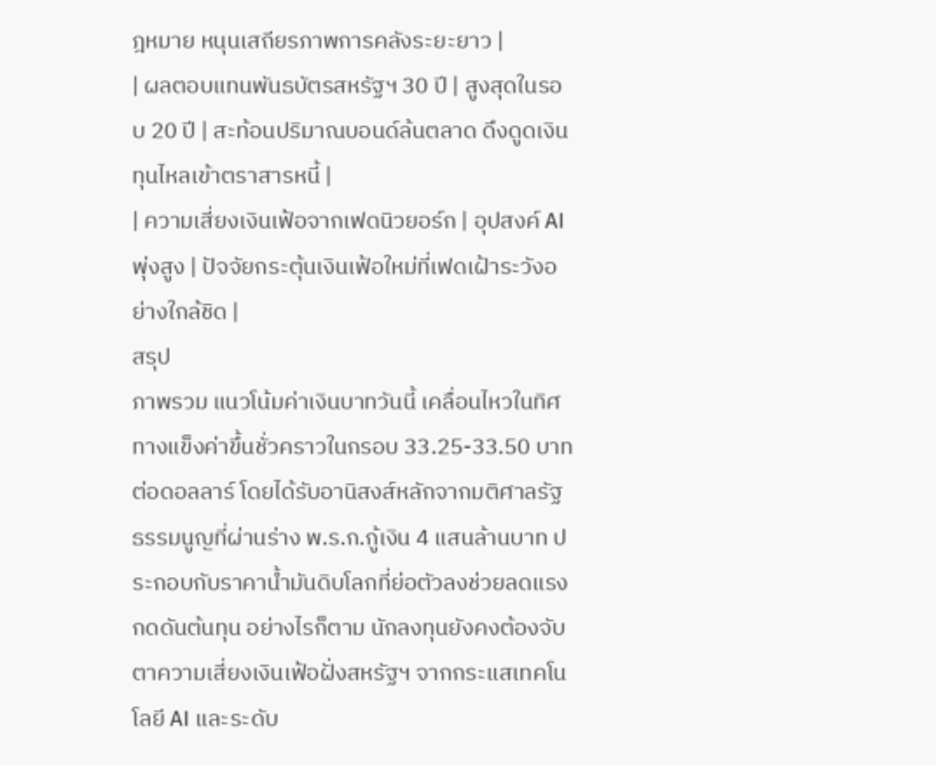ฎหมาย หนุนเสถียรภาพการคลังระยะยาว |
| ผลตอบแทนพันธบัตรสหรัฐฯ 30 ปี | สูงสุดในรอบ 20 ปี | สะท้อนปริมาณบอนด์ล้นตลาด ดึงดูดเงินทุนไหลเข้าตราสารหนี้ |
| ความเสี่ยงเงินเฟ้อจากเฟดนิวยอร์ก | อุปสงค์ AI พุ่งสูง | ปัจจัยกระตุ้นเงินเฟ้อใหม่ที่เฟดเฝ้าระวังอย่างใกล้ชิด |
สรุป
ภาพรวม แนวโน้มค่าเงินบาทวันนี้ เคลื่อนไหวในทิศทางแข็งค่าขึ้นชั่วคราวในกรอบ 33.25-33.50 บาทต่อดอลลาร์ โดยได้รับอานิสงส์หลักจากมติศาลรัฐธรรมนูญที่ผ่านร่าง พ.ร.ก.กู้เงิน 4 แสนล้านบาท ประกอบกับราคาน้ำมันดิบโลกที่ย่อตัวลงช่วยลดแรงกดดันต้นทุน อย่างไรก็ตาม นักลงทุนยังคงต้องจับตาความเสี่ยงเงินเฟ้อฝั่งสหรัฐฯ จากกระแสเทคโนโลยี AI และระดับ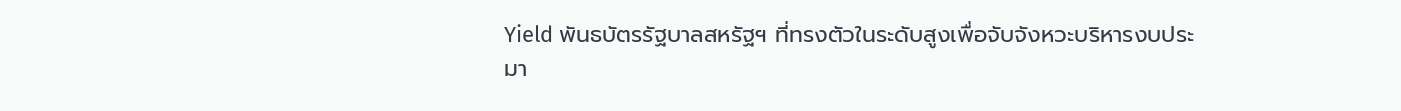Yield พันธบัตรรัฐบาลสหรัฐฯ ที่ทรงตัวในระดับสูงเพื่อจับจังหวะบริหารงบประมา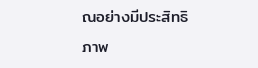ณอย่างมีประสิทธิภาพ